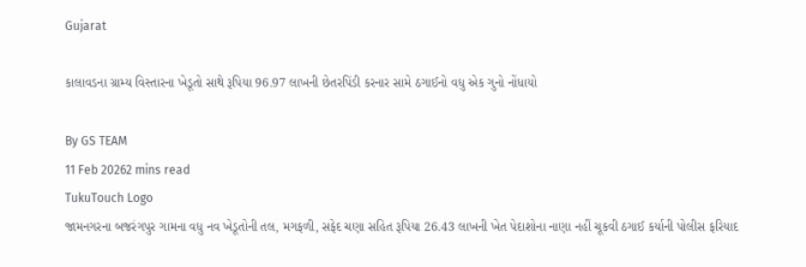Gujarat

કાલાવડના ગ્રામ્ય વિસ્તારના ખેડૂતો સાથે રૂપિયા 96.97 લાખની છેતરપિંડી કરનાર સામે ઠગાઈનો વધુ એક ગુનો નોંધાયો

By GS TEAM
11 Feb 20262 mins read
TukuTouch Logo
જામનગરના બજરંગપુર ગામના વધુ નવ ખેડૂતોની તલ, મગફળી, સફેદ ચણા સહિત રૂપિયા 26.43 લાખની ખેત પેદાશોના નાણા નહીં ચૂકવી ઠગાઈ કર્યાની પોલીસ ફરિયાદ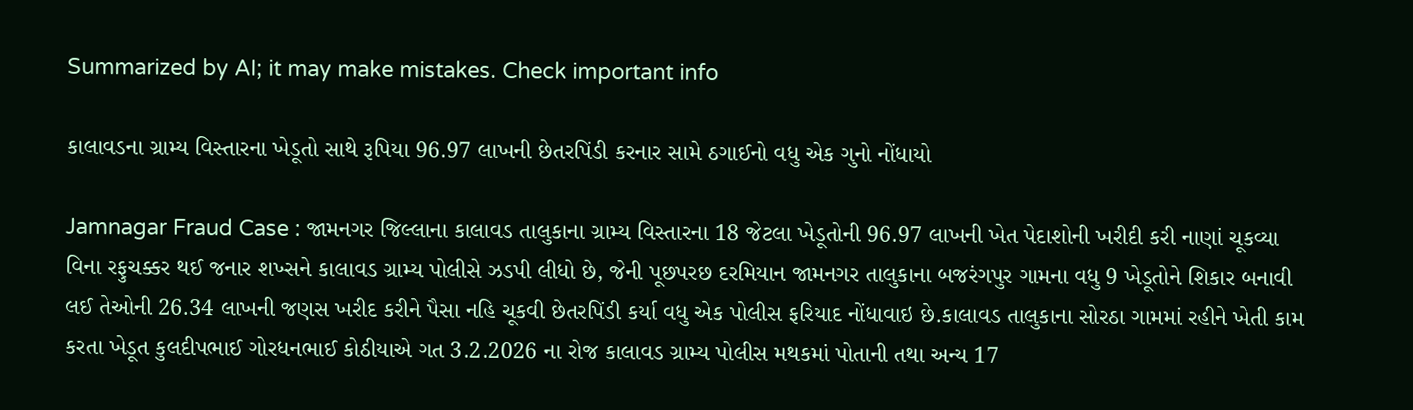Summarized by AI; it may make mistakes. Check important info

કાલાવડના ગ્રામ્ય વિસ્તારના ખેડૂતો સાથે રૂપિયા 96.97 લાખની છેતરપિંડી કરનાર સામે ઠગાઈનો વધુ એક ગુનો નોંધાયો

Jamnagar Fraud Case : જામનગર જિલ્લાના કાલાવડ તાલુકાના ગ્રામ્ય વિસ્તારના 18 જેટલા ખેડૂતોની 96.97 લાખની ખેત પેદાશોની ખરીદી કરી નાણાં ચૂકવ્યા વિના રફુચક્કર થઈ જનાર શખ્સને કાલાવડ ગ્રામ્ય પોલીસે ઝડપી લીધો છે, જેની પૂછપરછ દરમિયાન જામનગર તાલુકાના બજરંગપુર ગામના વધુ 9 ખેડૂતોને શિકાર બનાવી લઈ તેઓની 26.34 લાખની જણસ ખરીદ કરીને પૈસા નહિ ચૂકવી છેતરપિંડી કર્યા વધુ એક પોલીસ ફરિયાદ નોંધાવાઇ છે.કાલાવડ તાલુકાના સોરઠા ગામમાં રહીને ખેતી કામ કરતા ખેડૂત કુલદીપભાઈ ગોરધનભાઈ કોઠીયાએ ગત 3.2.2026 ના રોજ કાલાવડ ગ્રામ્ય પોલીસ મથકમાં પોતાની તથા અન્ય 17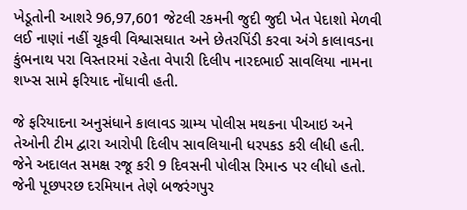ખેડૂતોની આશરે 96,97,601 જેટલી રકમની જુદી જુદી ખેત પેદાશો મેળવી લઈ નાણાં નહીં ચૂકવી વિશ્વાસઘાત અને છેતરપિંડી કરવા અંગે કાલાવડના કુંભનાથ પરા વિસ્તારમાં રહેતા વેપારી દિલીપ નારદભાઈ સાવલિયા નામના શખ્સ સામે ફરિયાદ નોંધાવી હતી.

જે ફરિયાદના અનુસંધાને કાલાવડ ગ્રામ્ય પોલીસ મથકના પીઆઇ અને તેઓની ટીમ દ્વારા આરોપી દિલીપ સાવલિયાની ધરપકડ કરી લીધી હતી. જેને અદાલત સમક્ષ રજૂ કરી 9 દિવસની પોલીસ રિમાન્ડ પર લીધો હતો. જેની પૂછપરછ દરમિયાન તેણે બજરંગપુર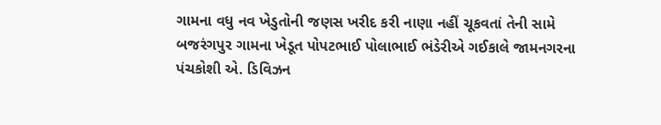ગામના વધુ નવ ખેડુતોની જણસ ખરીદ કરી નાણા નહીં ચૂકવતાં તેની સામે  બજરંગપુર ગામના ખેડૂત પોપટભાઈ પોલાભાઈ ભંડેરીએ ગઈકાલે જામનગરના પંચકોશી એ. ડિવિઝન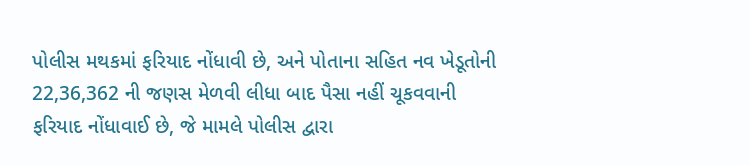પોલીસ મથકમાં ફરિયાદ નોંધાવી છે, અને પોતાના સહિત નવ ખેડૂતોની 22,36,362 ની જણસ મેળવી લીધા બાદ પૈસા નહીં ચૂકવવાની ફરિયાદ નોંધાવાઈ છે, જે મામલે પોલીસ દ્વારા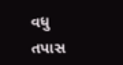વધુ તપાસ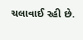ચલાવાઈ રહી છે.